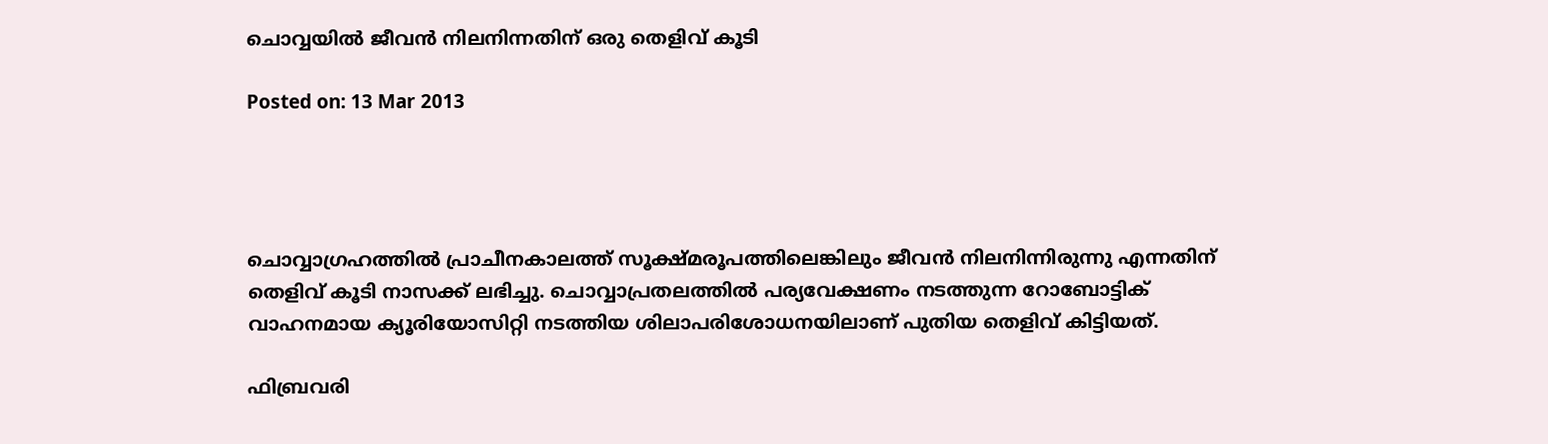ചൊവ്വയില്‍ ജീവന്‍ നിലനിന്നതിന് ഒരു തെളിവ് കൂടി

Posted on: 13 Mar 2013




ചൊവ്വാഗ്രഹത്തില്‍ പ്രാചീനകാലത്ത് സൂക്ഷ്മരൂപത്തിലെങ്കിലും ജീവന്‍ നിലനിന്നിരുന്നു എന്നതിന് തെളിവ് കൂടി നാസക്ക് ലഭിച്ചു. ചൊവ്വാപ്രതലത്തില്‍ പര്യവേക്ഷണം നടത്തുന്ന റോബോട്ടിക് വാഹനമായ ക്യൂരിയോസിറ്റി നടത്തിയ ശിലാപരിശോധനയിലാണ് പുതിയ തെളിവ് കിട്ടിയത്.

ഫിബ്രവരി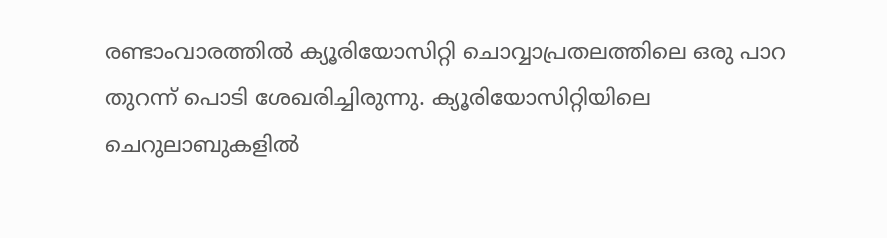രണ്ടാംവാരത്തില്‍ ക്യൂരിയോസിറ്റി ചൊവ്വാപ്രതലത്തിലെ ഒരു പാറ തുറന്ന് പൊടി ശേഖരിച്ചിരുന്നു. ക്യൂരിയോസിറ്റിയിലെ ചെറുലാബുകളില്‍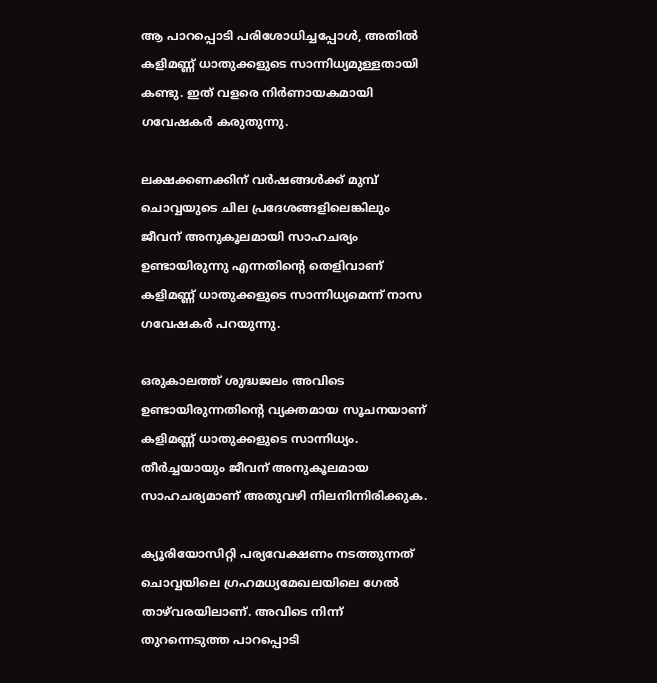ആ പാറപ്പൊടി പരിശോധിച്ചപ്പോള്‍, അതില്‍ കളിമണ്ണ് ധാതുക്കളുടെ സാന്നിധ്യമുള്ളതായി കണ്ടു. ഇത് വളരെ നിര്‍ണായകമായി ഗവേഷകര്‍ കരുതുന്നു.

ലക്ഷക്കണക്കിന് വര്‍ഷങ്ങള്‍ക്ക് മുമ്പ് ചൊവ്വയുടെ ചില പ്രദേശങ്ങളിലെങ്കിലും ജീവന് അനുകൂലമായി സാഹചര്യം ഉണ്ടായിരുന്നു എന്നതിന്റെ തെളിവാണ് കളിമണ്ണ് ധാതുക്കളുടെ സാന്നിധ്യമെന്ന് നാസ ഗവേഷകര്‍ പറയുന്നു.

ഒരുകാലത്ത് ശുദ്ധജലം അവിടെ ഉണ്ടായിരുന്നതിന്റെ വ്യക്തമായ സൂചനയാണ് കളിമണ്ണ് ധാതുക്കളുടെ സാന്നിധ്യം. തീര്‍ച്ചയായും ജീവന് അനുകൂലമായ സാഹചര്യമാണ് അതുവഴി നിലനിന്നിരിക്കുക.

ക്യൂരിയോസിറ്റി പര്യവേക്ഷണം നടത്തുന്നത് ചൊവ്വയിലെ ഗ്രഹമധ്യമേഖലയിലെ ഗേല്‍ താഴ്‌വരയിലാണ്. അവിടെ നിന്ന് തുറന്നെടുത്ത പാറപ്പൊടി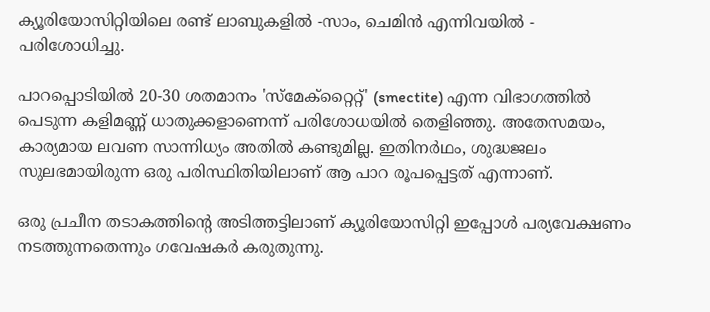ക്യൂരിയോസിറ്റിയിലെ രണ്ട് ലാബുകളില്‍ -സാം, ചെമിന്‍ എന്നിവയില്‍ - പരിശോധിച്ചു.

പാറപ്പൊടിയില്‍ 20-30 ശതമാനം 'സ്‌മേക്‌റ്റൈറ്റ്' (smectite) എന്ന വിഭാഗത്തില്‍ പെടുന്ന കളിമണ്ണ് ധാതുക്കളാണെന്ന് പരിശോധയില്‍ തെളിഞ്ഞു. അതേസമയം, കാര്യമായ ലവണ സാന്നിധ്യം അതില്‍ കണ്ടുമില്ല. ഇതിനര്‍ഥം, ശുദ്ധജലം സുലഭമായിരുന്ന ഒരു പരിസ്ഥിതിയിലാണ് ആ പാറ രൂപപ്പെട്ടത് എന്നാണ്.

ഒരു പ്രചീന തടാകത്തിന്റെ അടിത്തട്ടിലാണ് ക്യൂരിയോസിറ്റി ഇപ്പോള്‍ പര്യവേക്ഷണം നടത്തുന്നതെന്നും ഗവേഷകര്‍ കരുതുന്നു.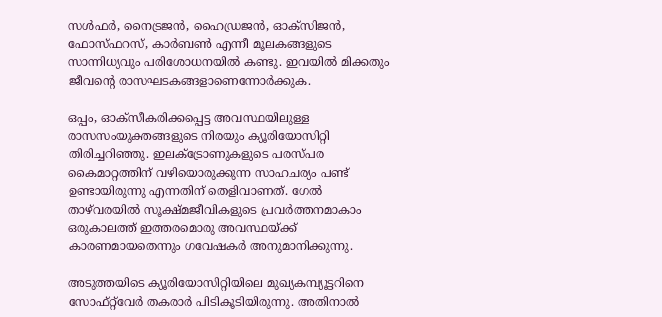സള്‍ഫര്‍, നൈട്രജന്‍, ഹൈഡ്രജന്‍, ഓക്‌സിജന്‍, ഫോസ്ഫറസ്, കാര്‍ബണ്‍ എന്നീ മൂലകങ്ങളുടെ സാന്നിധ്യവും പരിശോധനയില്‍ കണ്ടു. ഇവയില്‍ മിക്കതും ജീവന്റെ രാസഘടകങ്ങളാണെന്നോര്‍ക്കുക.

ഒപ്പം, ഓക്‌സീകരിക്കപ്പെട്ട അവസ്ഥയിലുള്ള രാസസംയുക്തങ്ങളുടെ നിരയും ക്യൂരിയോസിറ്റി തിരിച്ചറിഞ്ഞു. ഇലക്ട്രോണുകളുടെ പരസ്പര കൈമാറ്റത്തിന് വഴിയൊരുക്കുന്ന സാഹചര്യം പണ്ട് ഉണ്ടായിരുന്നു എന്നതിന് തെളിവാണത്. ഗേല്‍ താഴ്‌വരയില്‍ സൂക്ഷ്മജീവികളുടെ പ്രവര്‍ത്തനമാകാം ഒരുകാലത്ത് ഇത്തരമൊരു അവസ്ഥയ്ക്ക് കാരണമായതെന്നും ഗവേഷകര്‍ അനുമാനിക്കുന്നു.

അടുത്തയിടെ ക്യൂരിയോസിറ്റിയിലെ മുഖ്യകമ്പ്യൂട്ടറിനെ സോഫ്റ്റ്‌വേര്‍ തകരാര്‍ പിടികൂടിയിരുന്നു. അതിനാല്‍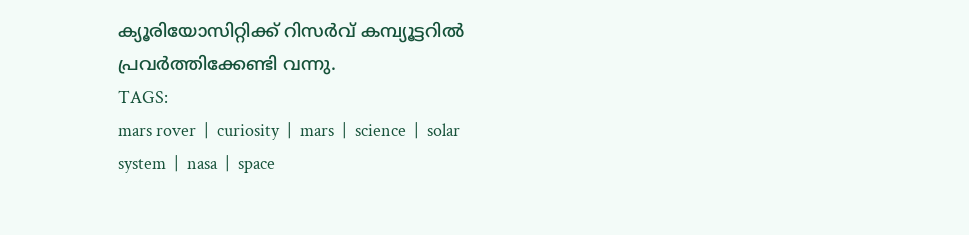ക്യൂരിയോസിറ്റിക്ക് റിസര്‍വ് കമ്പ്യൂട്ടറില്‍ പ്രവര്‍ത്തിക്കേണ്ടി വന്നു.
TAGS:
mars rover  |  curiosity  |  mars  |  science  |  solar system  |  nasa  |  space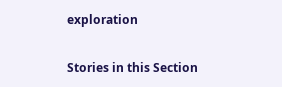exploration


Stories in this Section